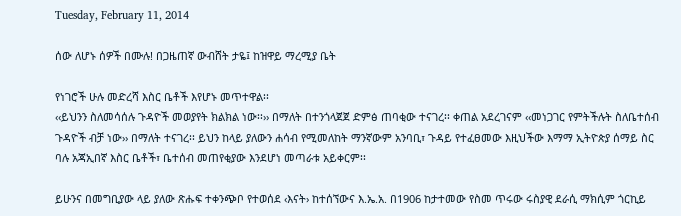Tuesday, February 11, 2014

ሰው ለሆኑ ሰዎች በሙሉ! በጋዜጠኛ ውብሸት ታዬ፤ ከዝዋይ ማረሚያ ቤት

የነገሮች ሁሉ መድረሻ እስር ቤቶች እየሆኑ መጥተዋል፡፡
‹‹ይህንን ስለመሳሰሉ ጉዳዮች መወያየት ክልክል ነው፡፡›› በማለት በተንጎላጀጀ ድምፅ ጠባቂው ተናገረ፡፡ ቀጠል አደረገናም ‹‹መነጋገር የምትችሉት ስለቤተሰብ ጉዳዮች ብቻ ነው›› በማለት ተናገረ፡፡ ይህን ከላይ ያለውን ሐሳብ የሚመለከት ማንኛውም አንባቢ፣ ጉዳይ የተፈፀመው እዚህችው እማማ ኢትዮጵያ ሰማይ ስር ባሉ አጃኢበኛ እስር ቤቶች፣ ቤተሰብ መጠየቂያው እንደሆነ መጣራቱ አይቀርም፡፡

ይሁንና በመግቢያው ላይ ያለው ጽሑፍ ተቀንጭቦ የተወሰደ ‹እናት› ከተሰኘውና እ.ኤ.አ. በ1906 ከታተመው የስመ ጥሩው ሩስያዊ ደራሲ ማክሲም ጎርኪይ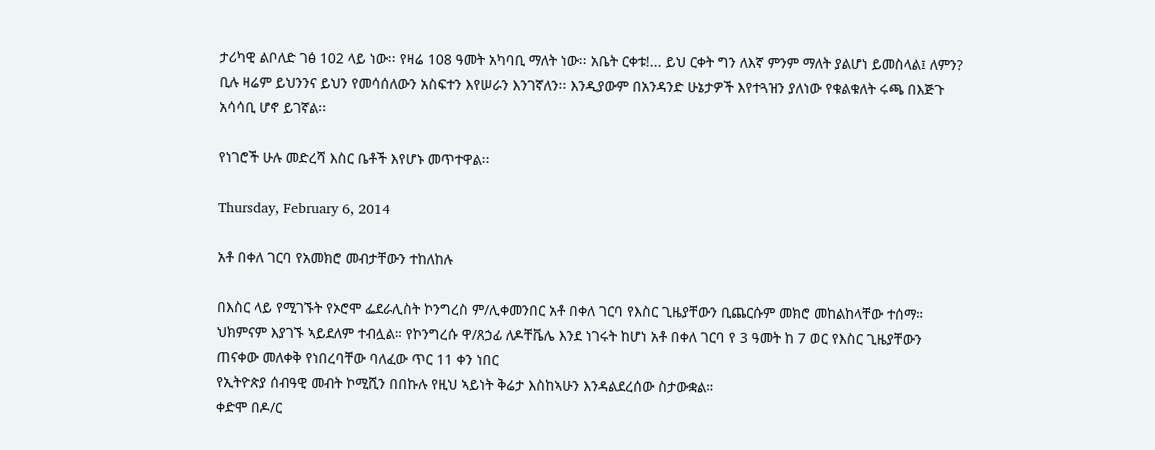ታሪካዊ ልቦለድ ገፅ 102 ላይ ነው፡፡ የዛሬ 108 ዓመት አካባቢ ማለት ነው፡፡ አቤት ርቀቱ!... ይህ ርቀት ግን ለእኛ ምንም ማለት ያልሆነ ይመስላል፤ ለምን? ቢሉ ዛሬም ይህንንና ይህን የመሳሰለውን አስፍተን እየሠራን እንገኛለን፡፡ እንዲያውም በአንዳንድ ሁኔታዎች እየተጓዝን ያለነው የቁልቁለት ሩጫ በእጅጉ አሳሳቢ ሆኖ ይገኛል፡፡

የነገሮች ሁሉ መድረሻ እስር ቤቶች እየሆኑ መጥተዋል፡፡

Thursday, February 6, 2014

አቶ በቀለ ገርባ የአመክሮ መብታቸውን ተከለከሉ

በእስር ላይ የሚገኙት የኦሮሞ ፌደራሊስት ኮንግረስ ም/ሊቀመንበር አቶ በቀለ ገርባ የእስር ጊዜያቸውን ቢጨርሱም መክሮ መከልከላቸው ተሰማ። ህክምናም እያገኙ ኣይደለም ተብሏል። የኮንግረሱ ዋ/ጸኃፊ ለዶቸቬሌ እንደ ነገሩት ከሆነ አቶ በቀለ ገርባ የ 3 ዓመት ከ 7 ወር የእስር ጊዜያቸውን ጠናቀው መለቀቅ የነበረባቸው ባለፈው ጥር 11 ቀን ነበር
የኢትዮጵያ ሰብዓዊ መብት ኮሚሺን በበኩሉ የዚህ ኣይነት ቅሬታ እስከኣሁን እንዳልደረሰው ስታውቋል።
ቀድሞ በዶ/ር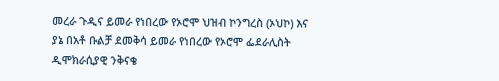መረራ ጉዲና ይመራ የነበረው የኦሮሞ ህዝብ ኮንግረስ (ኦህኮ) እና ያኔ በአቶ ቡልቻ ደመቅሳ ይመራ የነበረው የኦሮሞ ፌደራሊስት ዲሞክራሲያዊ ንቅናቄ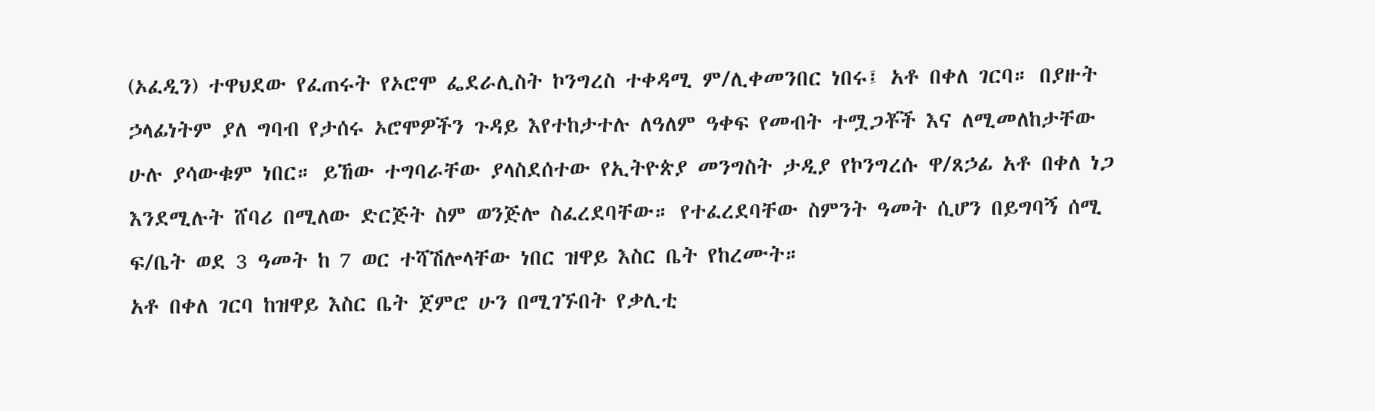(ኦፈዲን) ተዋህደው የፈጠሩት የኦሮሞ ፌደራሊስት ኮንግረስ ተቀዳሚ ም/ሊቀመንበር ነበሩ፤ አቶ በቀለ ገርባ። በያዙት ኃላፊነትም ያለ ግባብ የታሰሩ ኦሮሞዎችን ጉዳይ እየተከታተሉ ለዓለም ዓቀፍ የመብት ተሟጋቾች እና ለሚመለከታቸው ሁሉ ያሳውቁም ነበር። ይኸው ተግባራቸው ያላስደሰተው የኢትዮጵያ መንግስት ታዲያ የኮንግረሱ ዋ/ጸኃፊ አቶ በቀለ ነጋ እንደሚሉት ሸባሪ በሚለው ድርጅት ስም ወንጅሎ ስፈረደባቸው። የተፈረደባቸው ስምንት ዓመት ሲሆን በይግባኝ ሰሚ ፍ/ቤት ወደ 3 ዓመት ከ 7 ወር ተሻሽሎላቸው ነበር ዝዋይ እስር ቤት የከረሙት።
አቶ በቀለ ገርባ ከዝዋይ እስር ቤት ጀምሮ ሁን በሚገኙበት የቃሊቲ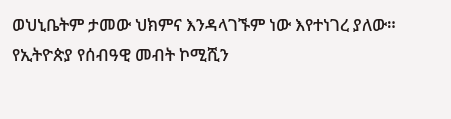ወህኒቤትም ታመው ህክምና እንዳላገኙም ነው እየተነገረ ያለው። የኢትዮጵያ የሰብዓዊ መብት ኮሚሺን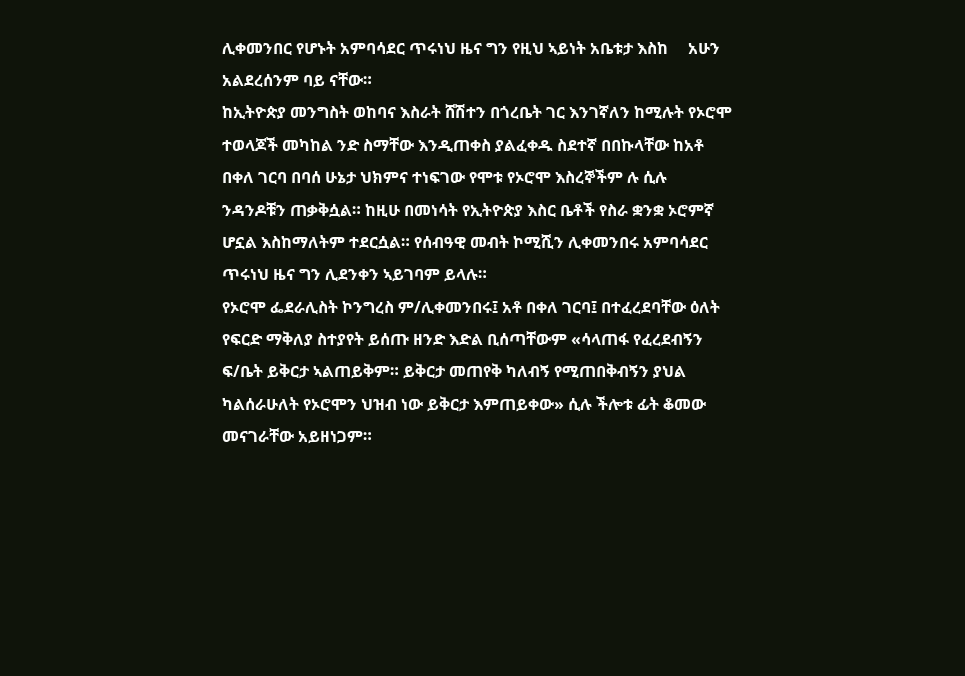ሊቀመንበር የሆኑት አምባሳደር ጥሩነህ ዜና ግን የዚህ ኣይነት አቤቱታ እስከ     አሁን አልደረሰንም ባይ ናቸው።
ከኢትዮጵያ መንግስት ወከባና እስራት ሸሽተን በጎረቤት ገር እንገኛለን ከሚሉት የኦሮሞ ተወላጆች መካከል ንድ ስማቸው እንዲጠቀስ ያልፈቀዱ ስደተኛ በበኩላቸው ከአቶ በቀለ ገርባ በባሰ ሁኔታ ህክምና ተነፍገው የሞቱ የኦሮሞ እስረኞችም ሉ ሲሉ ንዳንዶቹን ጠቃቅሷል። ከዚሁ በመነሳት የኢትዮጵያ እስር ቤቶች የስራ ቋንቋ ኦሮምኛ ሆኗል እስከማለትም ተደርሷል። የሰብዓዊ መብት ኮሚሺን ሊቀመንበሩ አምባሳደር ጥሩነህ ዜና ግን ሊደንቀን ኣይገባም ይላሉ።
የኦሮሞ ፌደራሊስት ኮንግረስ ም/ሊቀመንበሩ፤ አቶ በቀለ ገርባ፤ በተፈረደባቸው ዕለት የፍርድ ማቅለያ ስተያየት ይሰጡ ዘንድ እድል ቢሰጣቸውም «ሳላጠፋ የፈረደብኝን ፍ/ቤት ይቅርታ ኣልጠይቅም። ይቅርታ መጠየቅ ካለብኝ የሚጠበቅብኝን ያህል ካልሰራሁለት የኦሮሞን ህዝብ ነው ይቅርታ እምጠይቀው» ሲሉ ችሎቱ ፊት ቆመው መናገራቸው አይዘነጋም።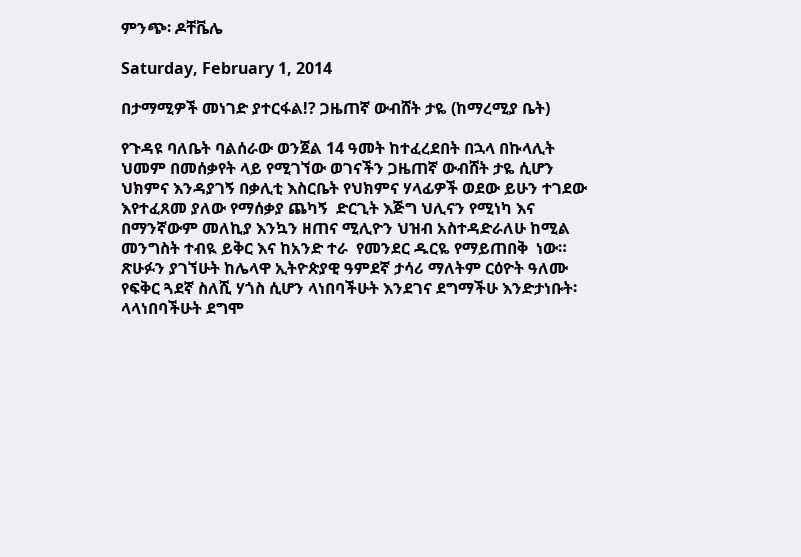ምንጭ፡ ዶቸቬሌ

Saturday, February 1, 2014

በታማሚዎች መነገድ ያተርፋል!? ጋዜጠኛ ውብሸት ታዬ (ከማረሚያ ቤት)

የጉዳዩ ባለቤት ባልሰራው ወንጀል 14 ዓመት ከተፈረደበት በኋላ በኩላሊት ህመም በመሰቃየት ላይ የሚገኘው ወገናችን ጋዜጠኛ ውብሸት ታዬ ሲሆን ህክምና እንዳያገኝ በቃሊቲ እስርቤት የህክምና ሃላፊዎች ወደው ይሁን ተገደው እየተፈጸመ ያለው የማሰቃያ ጨካኝ  ድርጊት እጅግ ህሊናን የሚነካ እና በማንኛውም መለኪያ እንኳን ዘጠና ሚሊዮን ህዝብ አስተዳድራለሁ ከሚል መንግስት ተብዪ ይቅር እና ከአንድ ተራ  የመንደር ዱርዬ የማይጠበቅ  ነው።  ጽሁፉን ያገኘሁት ከሌላዋ ኢትዮጵያዊ ዓምደኛ ታሳሪ ማለትም ርዕዮት ዓለሙ የፍቅር ጓደኛ ስለሺ ሃጎስ ሲሆን ላነበባችሁት እንደገና ደግማችሁ እንድታነቡት፡ ላላነበባችሁት ደግሞ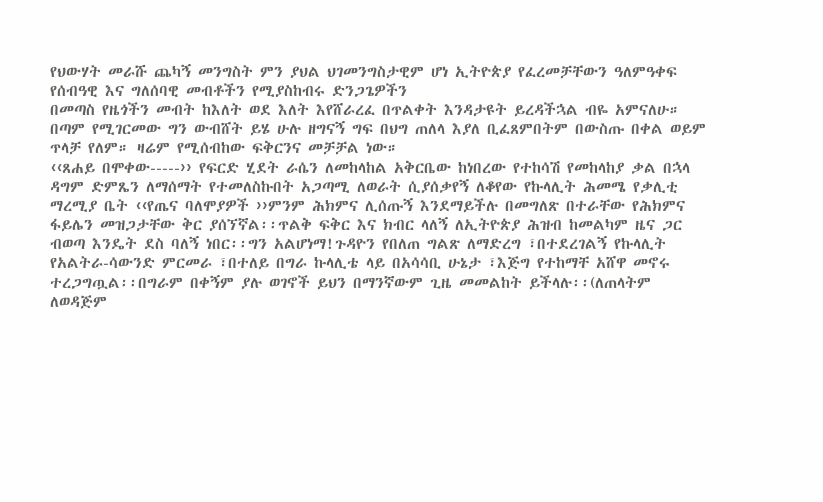የህውሃት መራሹ ጨካኝ መንግስት ምን ያህል ህገመንግስታዊም ሆነ ኢትዮጵያ የፈረመቻቸውን ዓለምዓቀፍ የሰብዓዊ እና ግለሰባዊ መብቶችን የሚያስከብሩ ድንጋጌዎችን
በመጣስ የዜጎችን መብት ከእለት ወደ እለት እየሸራረፈ በጥልቀት እንዳታዩት ይረዳችኋል ብዬ አምናለሁ። በጣም የሚገርመው ግን ውብሸት ይሄ ሁሉ ዘግናኝ ግፍ በህግ ጠለላ እያለ ቢፈጸምበትም በውስጡ በቀል ወይም ጥላቻ የለም። ዛሬም የሚሰብከው ፍቅርንና መቻቻል ነው።
‹‹ጸሐይ በሞቀው-----›› የፍርድ ሂደት ራሴን ለመከላከል አቅርቤው ከነበረው የተከሳሽ የመከላከያ ቃል በኋላ ዳግም ድምጼን ለማሰማት የተመለስኩበት አጋጣሚ ለወራት ሲያሰቃየኝ ለቆየው የኩላሊት ሕመሜ የቃሊቲ ማረሚያ ቤት ‹‹የጤና ባለሞያዎች ››ምንም ሕክምና ሊሰጡኝ እንደማይችሉ በመግለጽ በተራቸው የሕክምና ፋይሌን መዝጋታቸው ቅር ያሰኘኛል፡፡ጥልቅ ፍቅር እና ክብር ላለኝ ለኢትዮጵያ ሕዝብ ከመልካም ዜና ጋር ብወጣ እንዴት ደስ ባለኝ ነበር፡፡ግን አልሆነማ!ጉዳዮን የበለጠ ግልጽ ለማድረግ ፣በተደረገልኝ የኩላሊት የአልትራ-ሳውንድ ምርመራ ፣በተለይ በግራ ኩላሊቴ ላይ በአሳሳቢ ሁኔታ ፣እጅግ የተከማቸ አሸዋ መኖሩ ተረጋግጧል፡፡በግራም በቀኝም ያሉ ወገኖች ይህን በማንኛውም ጊዜ መመልከት ይችላሉ፡፡(ለጠላትም ለወዳጅም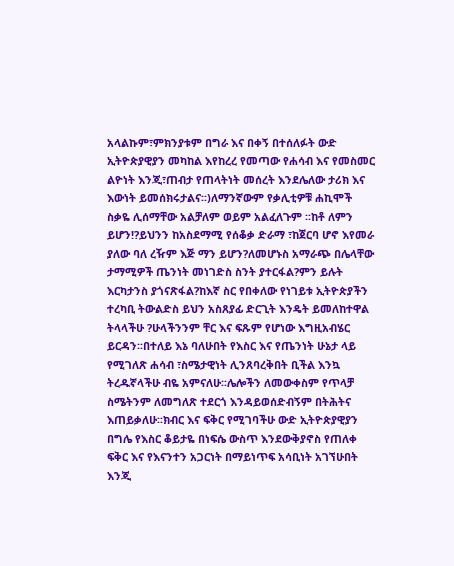አላልኩም፣ምክንያቱም በግራ እና በቀኝ በተሰለፉት ውድ ኢትዮጵያዊያን መካከል እየከረረ የመጣው የሐሳብ እና የመስመር ልዮነት እንጂ፣ጠብታ የጠላትነት መሰረት እንደሌለው ታሪክ እና እውነት ይመሰክሩታልና፡፡)ለማንኛውም የቃሊቲዎቹ ሐኪሞች ስቃዬ ሊሰማቸው አልቻለም ወይም አልፈለጉም ፡፡ከቶ ለምን ይሆን!?ይህንን ከአስደማሚ የሰቆቃ ድራማ ፣ከጀርባ ሆኖ እየመራ ያለው ባለ ረዥም እጅ ማን ይሆን?ለመሆኑስ አማራጭ በሌላቸው ታማሚዎች ጤንነት መነገድስ ስንት ያተርፋል?ምን ይሉት እርካታንስ ያጎናጽፋል?ከእኛ ስር የበቀለው የነገይቱ ኢትዮጵያችን ተረካቢ ትውልድስ ይህን አስጸያፊ ድርጊት እንዴት ይመለከተዋል ትላላችሁ ?ሁላችንንም ቸር እና ፍጹም የሆነው እግዚአብሄር ይርዳን፡፡በተለይ እኔ ባለሁበት የእስር እና የጤንነት ሁኔታ ላይ የሚገለጽ ሐሳብ ፣ስሜታዊነት ሊንጸባረቅበት ቢችል እንኳ ትረዱኛላችሁ ብዬ አምናለሁ፡፡ሌሎችን ለመውቀስም የጥላቻ ስሜትንም ለመግለጽ ተደርጎ እንዳይወሰድብኝም በትሕትና እጠይቃለሁ፡፡ክብር እና ፍቅር የሚገባችሁ ውድ ኢትዮጵያዊያን በግሌ የእስር ቆይታዬ በነፍሴ ውስጥ እንደውቅያኖስ የጠለቀ ፍቅር እና የእናንተን አጋርነት በማይነጥፍ አሳቢነት አገኘሁበት እንጂ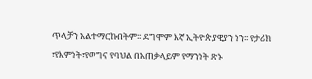ጥላቻን አልተማርኩበትም፡፡ ደግሞም እኛ ኢትዮጵያዊያን ነን፡፡ የታሪክ ፣የእምነት፣የወግና የባህል በአጠቃላይም የማንነት ጽኑ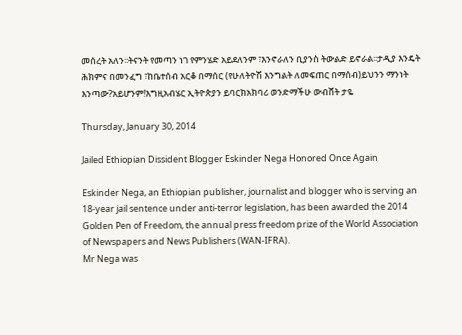መሰረት አለን፡፡ትናንት የመጣን ነገ የምንሄድ አይደለንም ፣እንኖራለን ቢያንስ ትውልድ ይኖራል፡፡ታዲያ እንዴት ሕክምና በመንፈግ ፣ከቤተሰብ አርቆ በማሰር (የሁለትዮሽ እንግልት ለመፍጠር በማሰብ)ይህንን ማንነት እንጣው?አይሆንም!እግዚአብሄር ኢትዮጵያን ይባርክአክባሪ ወንድማችሁ ውብሸት ታዬ

Thursday, January 30, 2014

Jailed Ethiopian Dissident Blogger Eskinder Nega Honored Once Again

Eskinder Nega, an Ethiopian publisher, journalist and blogger who is serving an 18-year jail sentence under anti-terror legislation, has been awarded the 2014 Golden Pen of Freedom, the annual press freedom prize of the World Association of Newspapers and News Publishers (WAN-IFRA).
Mr Nega was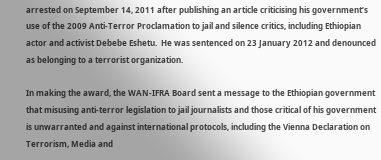arrested on September 14, 2011 after publishing an article criticising his government’s use of the 2009 Anti-Terror Proclamation to jail and silence critics, including Ethiopian actor and activist Debebe Eshetu.  He was sentenced on 23 January 2012 and denounced as belonging to a terrorist organization.

In making the award, the WAN-IFRA Board sent a message to the Ethiopian government that misusing anti-terror legislation to jail journalists and those critical of his government is unwarranted and against international protocols, including the Vienna Declaration on Terrorism, Media and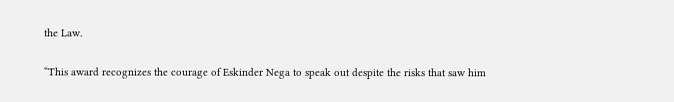the Law.

“This award recognizes the courage of Eskinder Nega to speak out despite the risks that saw him